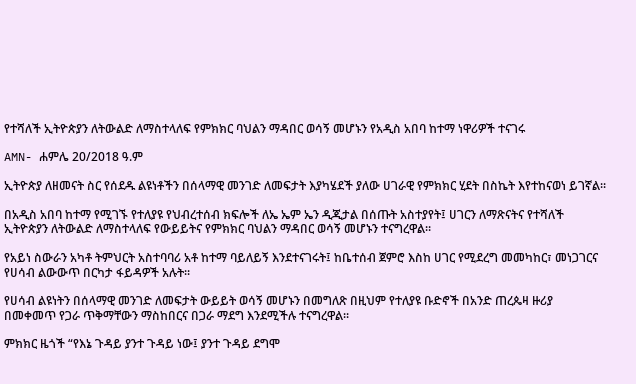የተሻለች ኢትዮጵያን ለትውልድ ለማስተላለፍ የምክክር ባህልን ማዳበር ወሳኝ መሆኑን የአዲስ አበባ ከተማ ነዋሪዎች ተናገሩ

AMN- ሐምሌ 20/2018 ዓ.ም

ኢትዮጵያ ለዘመናት ስር የሰደዱ ልዩነቶችን በሰላማዊ መንገድ ለመፍታት እያካሄደች ያለው ሀገራዊ የምክክር ሂደት በስኬት እየተከናወነ ይገኛል፡፡

በአዲስ አበባ ከተማ የሚገኙ የተለያዩ የህብረተሰብ ክፍሎች ለኤ ኤም ኤን ዲጂታል በሰጡት አስተያየት፤ ሀገርን ለማጽናትና የተሻለች ኢትዮጵያን ለትውልድ ለማስተላለፍ የውይይትና የምክክር ባህልን ማዳበር ወሳኝ መሆኑን ተናግረዋል።

የአይነ ስውራን አካቶ ትምህርት አስተባባሪ አቶ ከተማ ባይለይኝ እንደተናገሩት፤ ከቤተሰብ ጀምሮ እስከ ሀገር የሚደረግ መመካከር፣ መነጋገርና የሀሳብ ልውውጥ በርካታ ፋይዳዎች አሉት፡፡

የሀሳብ ልዩነትን በሰላማዊ መንገድ ለመፍታት ውይይት ወሳኝ መሆኑን በመግለጽ በዚህም የተለያዩ ቡድኖች በአንድ ጠረጴዛ ዙሪያ በመቀመጥ የጋራ ጥቅማቸውን ማስከበርና በጋራ ማደግ እንደሚችሉ ተናግረዋል፡፡

ምክክር ዜጎች “የእኔ ጉዳይ ያንተ ጉዳይ ነው፤ ያንተ ጉዳይ ደግሞ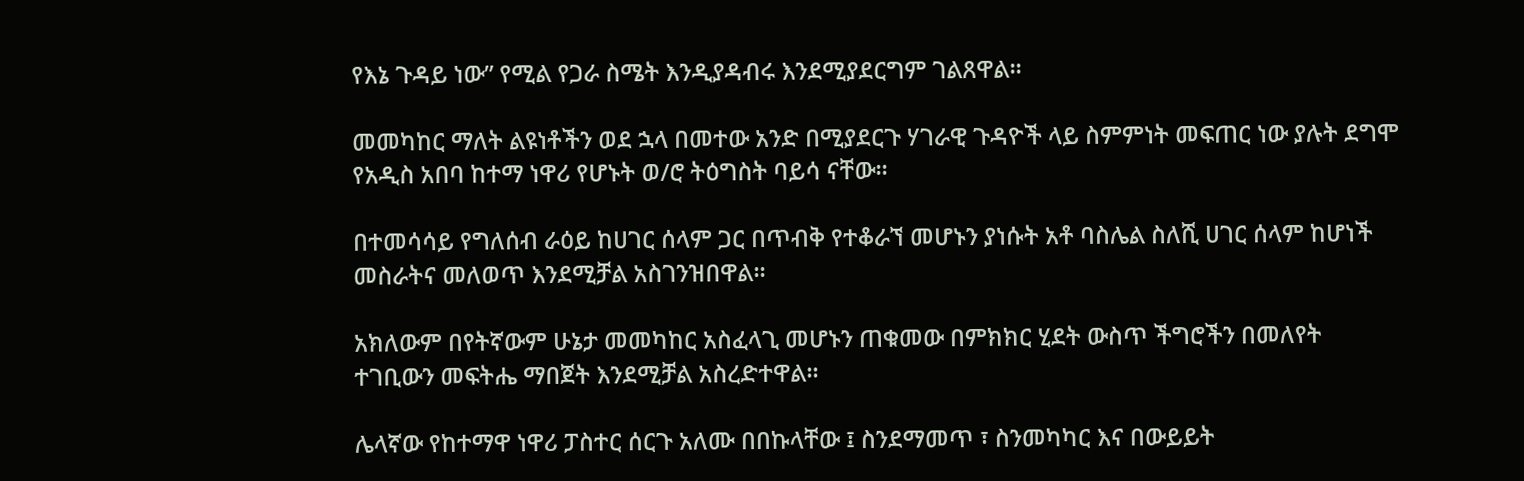የእኔ ጉዳይ ነው” የሚል የጋራ ስሜት እንዲያዳብሩ እንደሚያደርግም ገልጸዋል፡፡

መመካከር ማለት ልዩነቶችን ወደ ኋላ በመተው አንድ በሚያደርጉ ሃገራዊ ጉዳዮች ላይ ስምምነት መፍጠር ነው ያሉት ደግሞ የአዲስ አበባ ከተማ ነዋሪ የሆኑት ወ/ሮ ትዕግስት ባይሳ ናቸው።

በተመሳሳይ የግለሰብ ራዕይ ከሀገር ሰላም ጋር በጥብቅ የተቆራኘ መሆኑን ያነሱት አቶ ባስሌል ስለሺ ሀገር ሰላም ከሆነች መስራትና መለወጥ እንደሚቻል አስገንዝበዋል።

አክለውም በየትኛውም ሁኔታ መመካከር አስፈላጊ መሆኑን ጠቁመው በምክክር ሂደት ውስጥ ችግሮችን በመለየት ተገቢውን መፍትሔ ማበጀት እንደሚቻል አስረድተዋል።

ሌላኛው የከተማዋ ነዋሪ ፓስተር ሰርጉ አለሙ በበኩላቸው ፤ ስንደማመጥ ፣ ስንመካካር እና በውይይት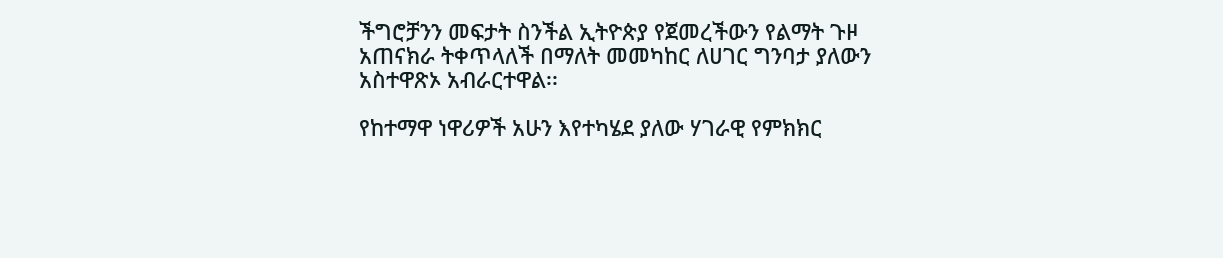ችግሮቻንን መፍታት ስንችል ኢትዮጵያ የጀመረችውን የልማት ጉዞ አጠናክራ ትቀጥላለች በማለት መመካከር ለሀገር ግንባታ ያለውን አስተዋጽኦ አብራርተዋል፡፡

የከተማዋ ነዋሪዎች አሁን እየተካሄደ ያለው ሃገራዊ የምክክር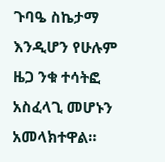ጉባዔ ስኬታማ እንዲሆን የሁሉም ዜጋ ንቁ ተሳትፎ አስፈላጊ መሆኑን አመላክተዋል።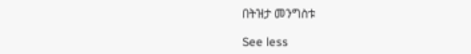በትዝታ መንግስቱ

See less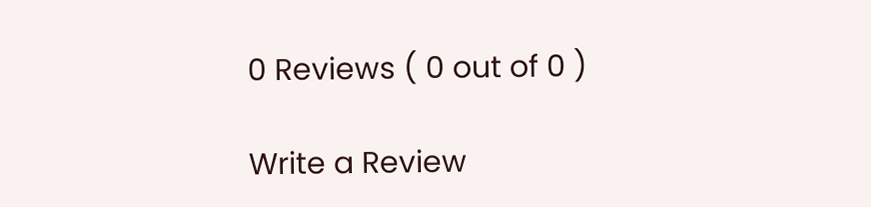0 Reviews ( 0 out of 0 )

Write a Review